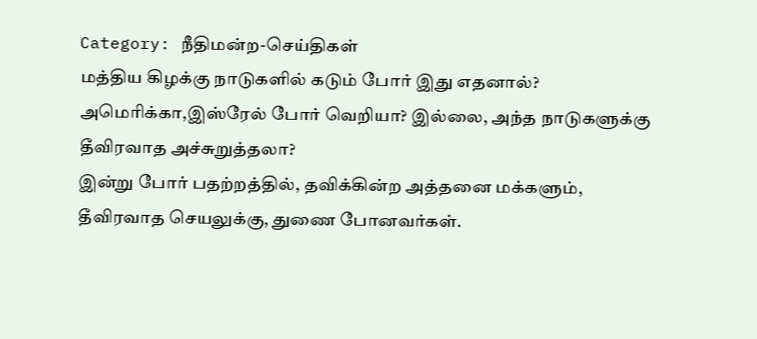Category: நீதிமன்ற-செய்திகள்
மத்திய கிழக்கு நாடுகளில் கடும் போர் இது எதனால்? அமெரிக்கா,இஸ்ரேல் போர் வெறியா? இல்லை, அந்த நாடுகளுக்கு தீவிரவாத அச்சுறுத்தலா?
இன்று போர் பதற்றத்தில், தவிக்கின்ற அத்தனை மக்களும், தீவிரவாத செயலுக்கு, துணை போனவர்கள்.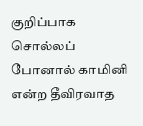குறிப்பாக சொல்லப் போனால் காமினி என்ற தீவிரவாத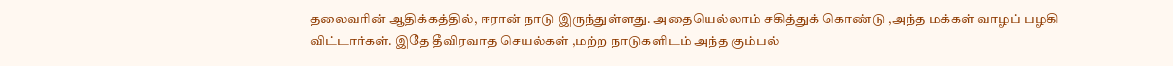தலைவரின் ஆதிக்கத்தில், ஈரான் நாடு இருந்துள்ளது. அதையெல்லாம் சகித்துக் கொண்டு ,அந்த மக்கள் வாழப் பழகி விட்டார்கள். இதே தீவிரவாத செயல்கள் ,மற்ற நாடுகளிடம் அந்த கும்பல்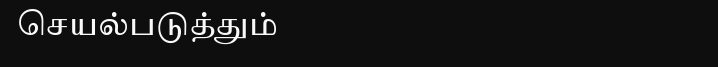செயல்படுத்தும்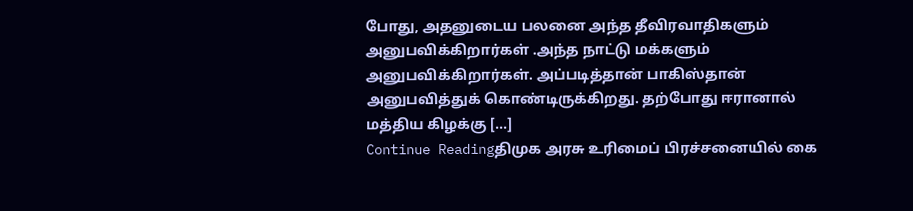போது, அதனுடைய பலனை அந்த தீவிரவாதிகளும் அனுபவிக்கிறார்கள் .அந்த நாட்டு மக்களும் அனுபவிக்கிறார்கள். அப்படித்தான் பாகிஸ்தான் அனுபவித்துக் கொண்டிருக்கிறது. தற்போது ஈரானால் மத்திய கிழக்கு […]
Continue Readingதிமுக அரசு உரிமைப் பிரச்சனையில் கை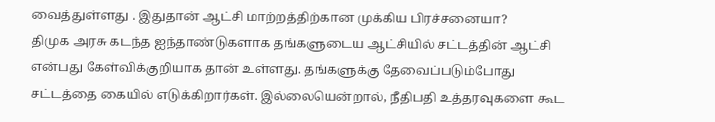வைத்துள்ளது . இதுதான் ஆட்சி மாற்றத்திற்கான முக்கிய பிரச்சனையா?
திமுக அரசு கடந்த ஐந்தாண்டுகளாக தங்களுடைய ஆட்சியில் சட்டத்தின் ஆட்சி என்பது கேள்விக்குறியாக தான் உள்ளது. தங்களுக்கு தேவைப்படும்போது சட்டத்தை கையில் எடுக்கிறார்கள். இல்லையென்றால், நீதிபதி உத்தரவுகளை கூட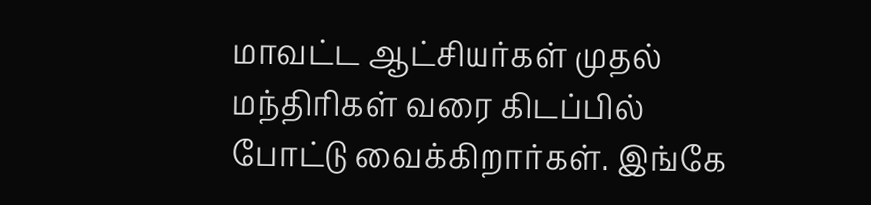மாவட்ட ஆட்சியர்கள் முதல் மந்திரிகள் வரை கிடப்பில் போட்டு வைக்கிறார்கள். இங்கே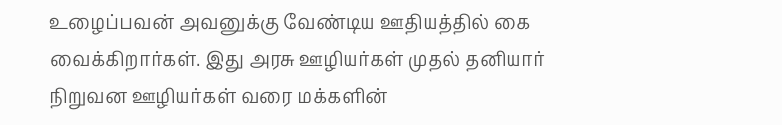உழைப்பவன் அவனுக்கு வேண்டிய ஊதியத்தில் கை வைக்கிறார்கள். இது அரசு ஊழியர்கள் முதல் தனியார் நிறுவன ஊழியர்கள் வரை மக்களின்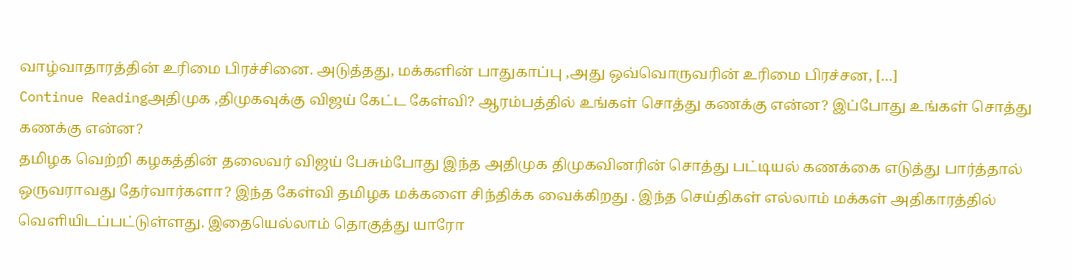வாழ்வாதாரத்தின் உரிமை பிரச்சினை. அடுத்தது, மக்களின் பாதுகாப்பு ,அது ஒவ்வொருவரின் உரிமை பிரச்சன, […]
Continue Readingஅதிமுக ,திமுகவுக்கு விஜய் கேட்ட கேள்வி? ஆரம்பத்தில் உங்கள் சொத்து கணக்கு என்ன? இப்போது உங்கள் சொத்து கணக்கு என்ன?
தமிழக வெற்றி கழகத்தின் தலைவர் விஜய் பேசும்போது இந்த அதிமுக திமுகவினரின் சொத்து பட்டியல் கணக்கை எடுத்து பார்த்தால் ஒருவராவது தேர்வார்களா? இந்த கேள்வி தமிழக மக்களை சிந்திக்க வைக்கிறது . இந்த செய்திகள் எல்லாம் மக்கள் அதிகாரத்தில் வெளியிடப்பட்டுள்ளது. இதையெல்லாம் தொகுத்து யாரோ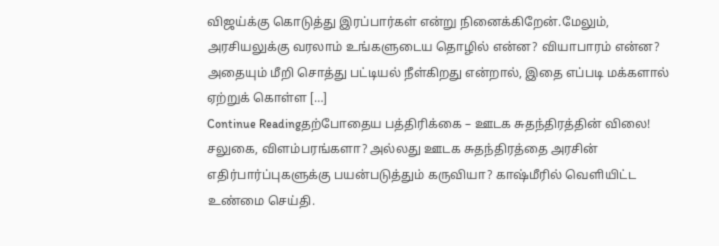விஜய்க்கு கொடுத்து இரப்பார்கள் என்று நினைக்கிறேன்.மேலும், அரசியலுக்கு வரலாம் உங்களுடைய தொழில் என்ன? வியாபாரம் என்ன? அதையும் மீறி சொத்து பட்டியல் நீள்கிறது என்றால், இதை எப்படி மக்களால் ஏற்றுக் கொள்ள […]
Continue Readingதற்போதைய பத்திரிக்கை – ஊடக சுதந்திரத்தின் விலை! சலுகை, விளம்பரங்களா? அல்லது ஊடக சுதந்திரத்தை அரசின் எதிர்பார்ப்புகளுக்கு பயன்படுத்தும் கருவியா? காஷ்மீரில் வெளியிட்ட உண்மை செய்தி.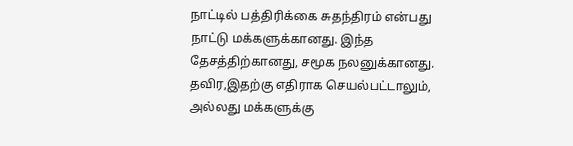நாட்டில் பத்திரிக்கை சுதந்திரம் என்பது நாட்டு மக்களுக்கானது. இந்த தேசத்திற்கானது, சமூக நலனுக்கானது. தவிர,இதற்கு எதிராக செயல்பட்டாலும், அல்லது மக்களுக்கு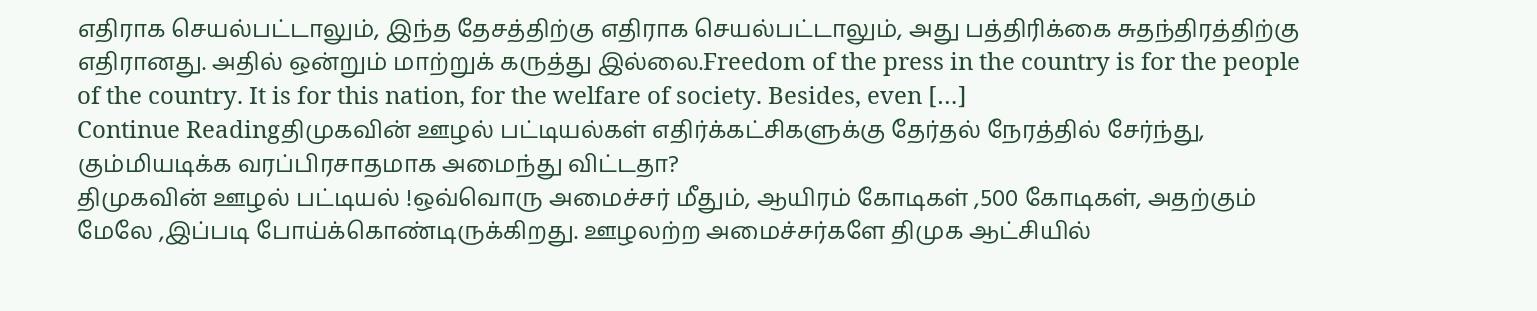எதிராக செயல்பட்டாலும், இந்த தேசத்திற்கு எதிராக செயல்பட்டாலும், அது பத்திரிக்கை சுதந்திரத்திற்கு எதிரானது. அதில் ஒன்றும் மாற்றுக் கருத்து இல்லை.Freedom of the press in the country is for the people of the country. It is for this nation, for the welfare of society. Besides, even […]
Continue Readingதிமுகவின் ஊழல் பட்டியல்கள் எதிர்க்கட்சிகளுக்கு தேர்தல் நேரத்தில் சேர்ந்து, கும்மியடிக்க வரப்பிரசாதமாக அமைந்து விட்டதா?
திமுகவின் ஊழல் பட்டியல் !ஒவ்வொரு அமைச்சர் மீதும், ஆயிரம் கோடிகள் ,500 கோடிகள், அதற்கும் மேலே ,இப்படி போய்க்கொண்டிருக்கிறது. ஊழலற்ற அமைச்சர்களே திமுக ஆட்சியில்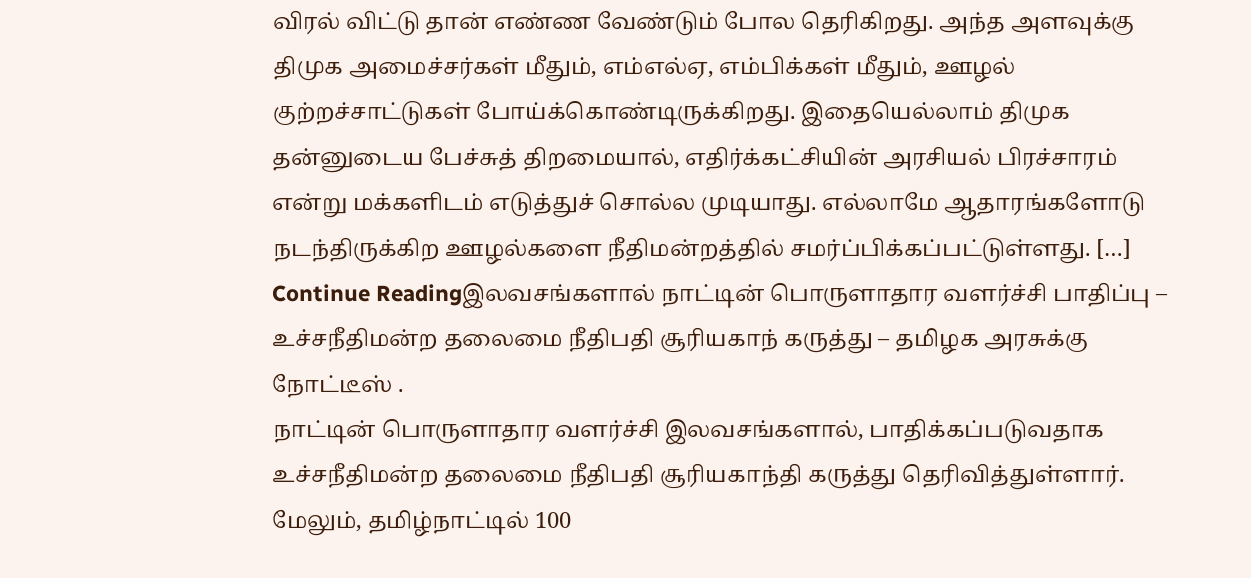விரல் விட்டு தான் எண்ண வேண்டும் போல தெரிகிறது. அந்த அளவுக்கு திமுக அமைச்சர்கள் மீதும், எம்எல்ஏ, எம்பிக்கள் மீதும், ஊழல் குற்றச்சாட்டுகள் போய்க்கொண்டிருக்கிறது. இதையெல்லாம் திமுக தன்னுடைய பேச்சுத் திறமையால், எதிர்க்கட்சியின் அரசியல் பிரச்சாரம் என்று மக்களிடம் எடுத்துச் சொல்ல முடியாது. எல்லாமே ஆதாரங்களோடு நடந்திருக்கிற ஊழல்களை நீதிமன்றத்தில் சமர்ப்பிக்கப்பட்டுள்ளது. […]
Continue Readingஇலவசங்களால் நாட்டின் பொருளாதார வளர்ச்சி பாதிப்பு – உச்சநீதிமன்ற தலைமை நீதிபதி சூரியகாந் கருத்து – தமிழக அரசுக்கு நோட்டீஸ் .
நாட்டின் பொருளாதார வளர்ச்சி இலவசங்களால், பாதிக்கப்படுவதாக உச்சநீதிமன்ற தலைமை நீதிபதி சூரியகாந்தி கருத்து தெரிவித்துள்ளார். மேலும், தமிழ்நாட்டில் 100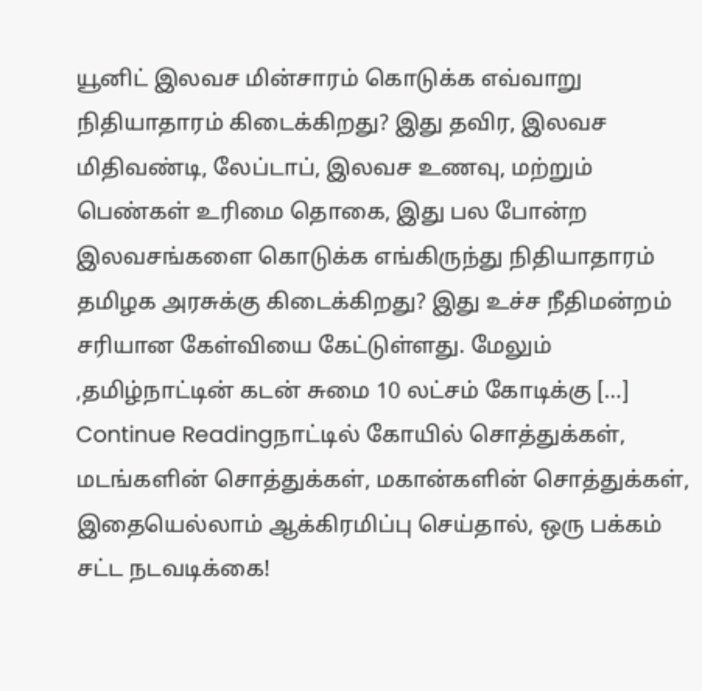யூனிட் இலவச மின்சாரம் கொடுக்க எவ்வாறு நிதியாதாரம் கிடைக்கிறது? இது தவிர, இலவச மிதிவண்டி, லேப்டாப், இலவச உணவு, மற்றும் பெண்கள் உரிமை தொகை, இது பல போன்ற இலவசங்களை கொடுக்க எங்கிருந்து நிதியாதாரம் தமிழக அரசுக்கு கிடைக்கிறது? இது உச்ச நீதிமன்றம் சரியான கேள்வியை கேட்டுள்ளது. மேலும் ,தமிழ்நாட்டின் கடன் சுமை 10 லட்சம் கோடிக்கு […]
Continue Readingநாட்டில் கோயில் சொத்துக்கள், மடங்களின் சொத்துக்கள், மகான்களின் சொத்துக்கள், இதையெல்லாம் ஆக்கிரமிப்பு செய்தால், ஒரு பக்கம் சட்ட நடவடிக்கை!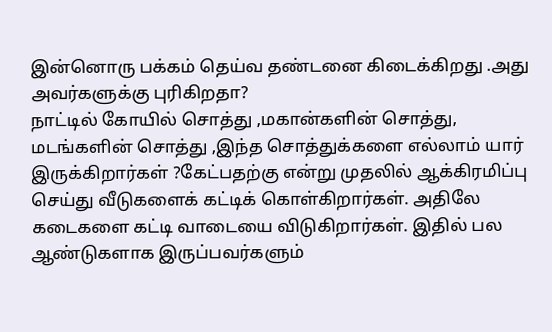இன்னொரு பக்கம் தெய்வ தண்டனை கிடைக்கிறது .அது அவர்களுக்கு புரிகிறதா?
நாட்டில் கோயில் சொத்து ,மகான்களின் சொத்து, மடங்களின் சொத்து ,இந்த சொத்துக்களை எல்லாம் யார் இருக்கிறார்கள் ?கேட்பதற்கு என்று முதலில் ஆக்கிரமிப்பு செய்து வீடுகளைக் கட்டிக் கொள்கிறார்கள். அதிலே கடைகளை கட்டி வாடையை விடுகிறார்கள். இதில் பல ஆண்டுகளாக இருப்பவர்களும்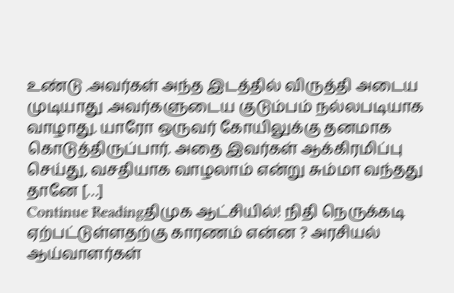உண்டு .அவர்கள் அந்த இடத்தில் விருத்தி அடைய முடியாது .அவர்களுடைய குடும்பம் நல்லபடியாக வாழாது. யாரோ ஒருவர் கோயிலுக்கு தனமாக கொடுத்திருப்பார். அதை இவர்கள் ஆக்கிரமிப்பு செய்து, வசதியாக வாழலாம் என்று சும்மா வந்தது தானே […]
Continue Readingதிமுக ஆட்சியில்! நிதி நெருக்கடி ஏற்பட்டுள்ளதற்கு காரணம் என்ன ? அரசியல் ஆய்வாளர்கள்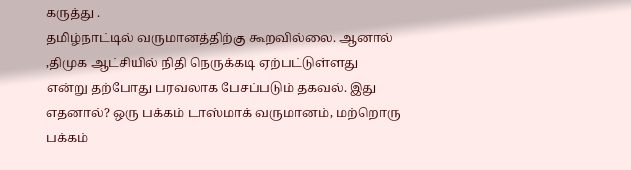கருத்து .
தமிழ்நாட்டில் வருமானத்திற்கு கூறவில்லை. ஆனால் ,திமுக ஆட்சியில் நிதி நெருக்கடி ஏற்பட்டுள்ளது என்று தற்போது பரவலாக பேசப்படும் தகவல். இது எதனால்? ஒரு பக்கம் டாஸ்மாக் வருமானம், மற்றொரு பக்கம்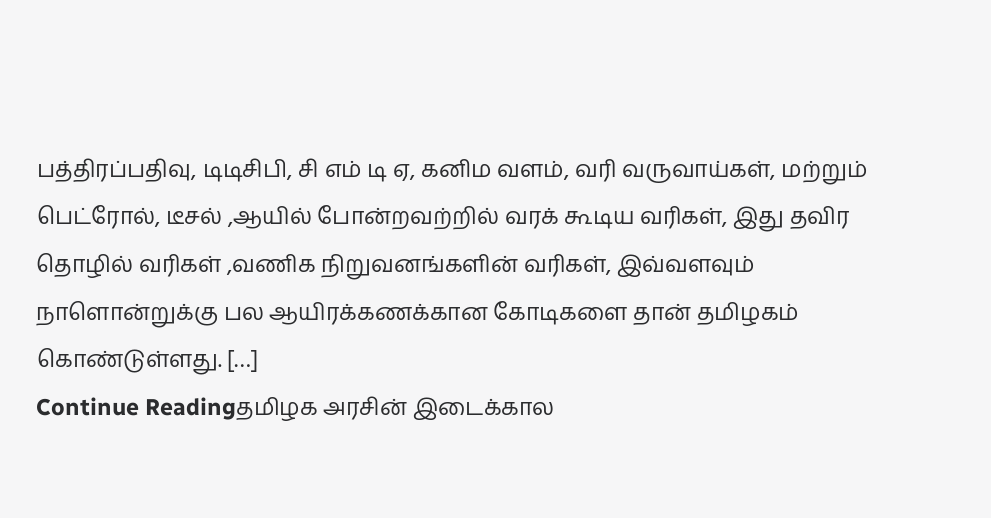பத்திரப்பதிவு, டிடிசிபி, சி எம் டி ஏ, கனிம வளம், வரி வருவாய்கள், மற்றும் பெட்ரோல், டீசல் ,ஆயில் போன்றவற்றில் வரக் கூடிய வரிகள், இது தவிர தொழில் வரிகள் ,வணிக நிறுவனங்களின் வரிகள், இவ்வளவும் நாளொன்றுக்கு பல ஆயிரக்கணக்கான கோடிகளை தான் தமிழகம் கொண்டுள்ளது. […]
Continue Readingதமிழக அரசின் இடைக்கால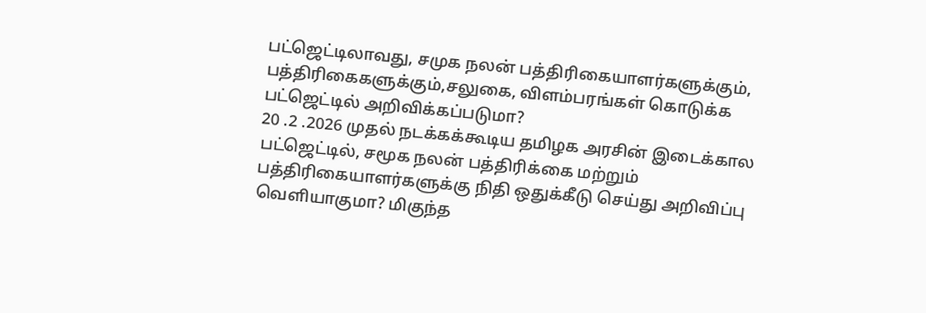பட்ஜெட்டிலாவது, சமுக நலன் பத்திரிகையாளர்களுக்கும், பத்திரிகைகளுக்கும்,சலுகை, விளம்பரங்கள் கொடுக்க பட்ஜெட்டில் அறிவிக்கப்படுமா?
20 .2 .2026 முதல் நடக்கக்கூடிய தமிழக அரசின் இடைக்கால பட்ஜெட்டில், சமூக நலன் பத்திரிக்கை மற்றும் பத்திரிகையாளர்களுக்கு நிதி ஒதுக்கீடு செய்து அறிவிப்பு வெளியாகுமா? மிகுந்த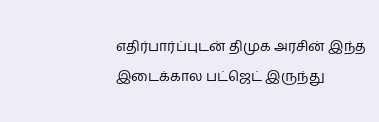எதிர்பார்ப்புடன் திமுக அரசின் இந்த இடைக்கால பட்ஜெட் இருந்து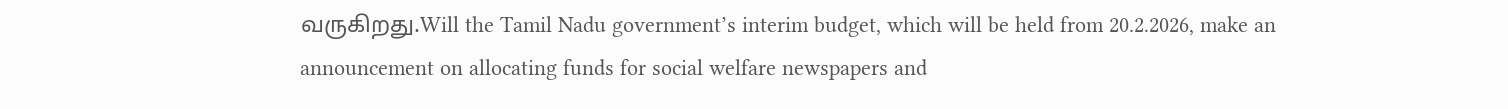வருகிறது.Will the Tamil Nadu government’s interim budget, which will be held from 20.2.2026, make an announcement on allocating funds for social welfare newspapers and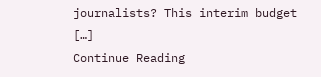journalists? This interim budget […]
Continue Reading